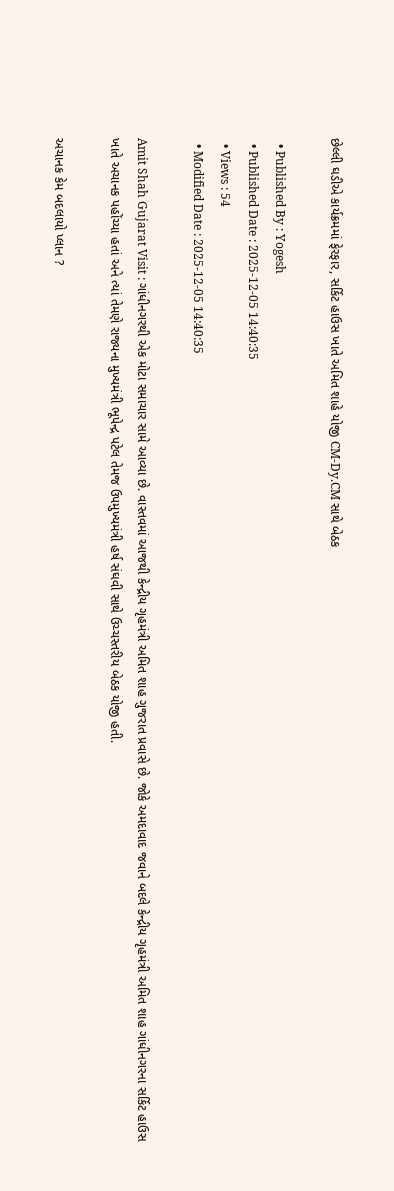છેલ્લી ઘડીએ કાર્યક્રમમાં ફેરફાર, સર્કિટ હાઉસ ખાતે અમિત શાહે યોજી CM-Dy.CM સાથે બેઠક

  • Published By : Yogesh
  • Published Date : 2025-12-05 14:40:35
  • Views : 54
  • Modified Date : 2025-12-05 14:40:35

Amit Shah Gujarat Visit : ગાંધીનગરથી એક મોટા સમાચાર સામે આવ્યા છે. વાસ્તવમાં આજથી કેન્દ્રીય ગૃહમંત્રી અમિત શાહ ગુજરાત પ્રવાસે છે. જોકે અમદાવાદ જવાને બદલે કેન્દ્રીય ગૃહમંત્રી અમિત શાહ ગાંધીનગરના સર્કિટ હાઉસ ખાતે અચાનક પહોંચ્યા હતાં અને ત્યાં તેમણે રાજ્યના મુખ્યમંત્રી ભૂપેન્દ્ર પટેલ તેમજ ઉપમુખ્યમંત્રી હર્ષ સંઘવી સાથે ઉચ્ચસ્તરીય બેઠક યોજી હતી.

અચાનક કેમ બદલાયો પ્લાન ?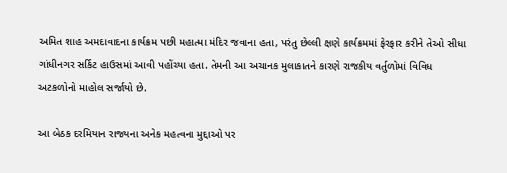અમિત શાહ અમદાવાદના કાર્યક્રમ પછી મહાત્મા મંદિર જવાના હતા, પરંતુ છેલ્લી ક્ષણે કાર્યક્રમમાં ફેરફાર કરીને તેઓ સીધા ગાંધીનગર સર્કિટ હાઉસમાં આવી પહોંચ્યા હતા. તેમની આ અચાનક મુલાકાતને કારણે રાજકીય વર્તુળોમાં વિવિધ અટકળોનો માહોલ સર્જાયો છે.

આ બેઠક દરમિયાન રાજ્યના અનેક મહત્વના મુદ્દાઓ પર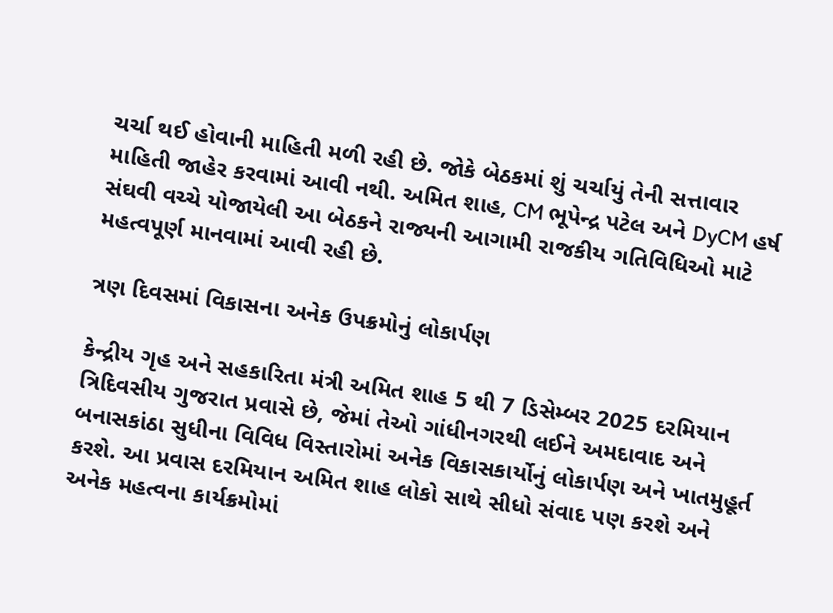ચર્ચા થઈ હોવાની માહિતી મળી રહી છે. જોકે બેઠકમાં શું ચર્ચાયું તેની સત્તાવાર માહિતી જાહેર કરવામાં આવી નથી. અમિત શાહ, CM ભૂપેન્દ્ર પટેલ અને DyCM હર્ષ સંઘવી વચ્ચે યોજાયેલી આ બેઠકને રાજ્યની આગામી રાજકીય ગતિવિધિઓ માટે મહત્વપૂર્ણ માનવામાં આવી રહી છે.

ત્રણ દિવસમાં વિકાસના અનેક ઉપક્રમોનું લોકાર્પણ

કેન્દ્રીય ગૃહ અને સહકારિતા મંત્રી અમિત શાહ 5 થી 7 ડિસેમ્બર 2025 દરમિયાન ત્રિદિવસીય ગુજરાત પ્રવાસે છે, જેમાં તેઓ ગાંધીનગરથી લઈને અમદાવાદ અને બનાસકાંઠા સુધીના વિવિધ વિસ્તારોમાં અનેક વિકાસકાર્યોનું લોકાર્પણ અને ખાતમુહૂર્ત કરશે. આ પ્રવાસ દરમિયાન અમિત શાહ લોકો સાથે સીધો સંવાદ પણ કરશે અને અનેક મહત્વના કાર્યક્રમોમાં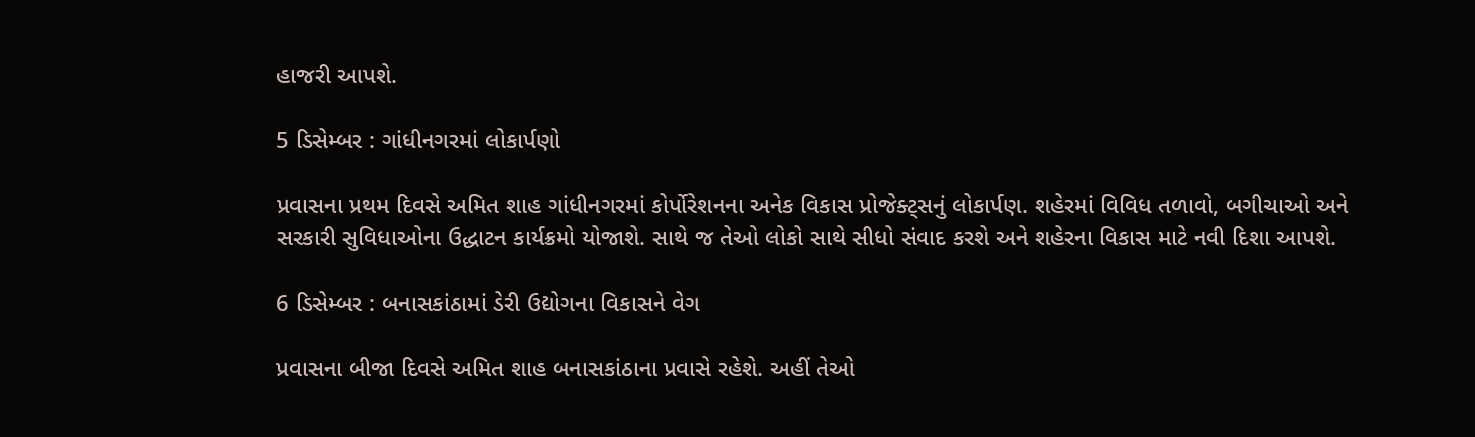હાજરી આપશે.

5 ડિસેમ્બર : ગાંધીનગરમાં લોકાર્પણો

પ્રવાસના પ્રથમ દિવસે અમિત શાહ ગાંધીનગરમાં કોર્પોરેશનના અનેક વિકાસ પ્રોજેક્ટ્સનું લોકાર્પણ. શહેરમાં વિવિધ તળાવો, બગીચાઓ અને સરકારી સુવિધાઓના ઉદ્ધાટન કાર્યક્રમો યોજાશે. સાથે જ તેઓ લોકો સાથે સીધો સંવાદ કરશે અને શહેરના વિકાસ માટે નવી દિશા આપશે.

6 ડિસેમ્બર : બનાસકાંઠામાં ડેરી ઉદ્યોગના વિકાસને વેગ

પ્રવાસના બીજા દિવસે અમિત શાહ બનાસકાંઠાના પ્રવાસે રહેશે. અહીં તેઓ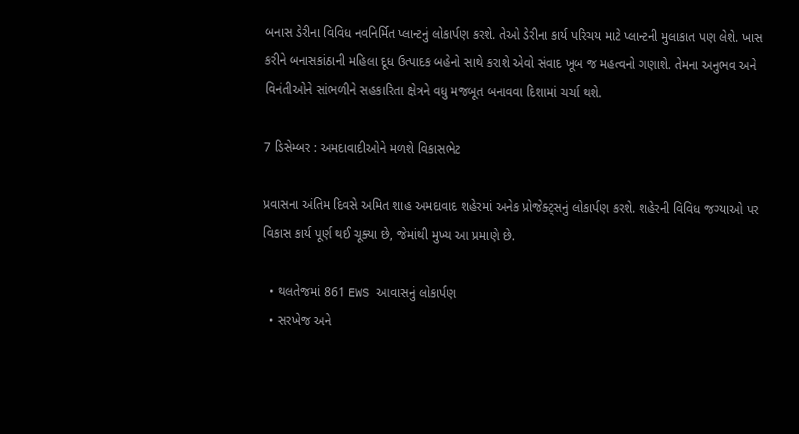બનાસ ડેરીના વિવિધ નવનિર્મિત પ્લાન્ટનું લોકાર્પણ કરશે. તેઓ ડેરીના કાર્ય પરિચય માટે પ્લાન્ટની મુલાકાત પણ લેશે. ખાસ કરીને બનાસકાંઠાની મહિલા દૂધ ઉત્પાદક બહેનો સાથે કરાશે એવો સંવાદ ખૂબ જ મહત્વનો ગણાશે. તેમના અનુભવ અને વિનંતીઓને સાંભળીને સહકારિતા ક્ષેત્રને વધુ મજબૂત બનાવવા દિશામાં ચર્ચા થશે.

7 ડિસેમ્બર : અમદાવાદીઓને મળશે વિકાસભેટ

પ્રવાસના અંતિમ દિવસે અમિત શાહ અમદાવાદ શહેરમાં અનેક પ્રોજેક્ટ્સનું લોકાર્પણ કરશે. શહેરની વિવિધ જગ્યાઓ પર વિકાસ કાર્ય પૂર્ણ થઈ ચૂક્યા છે, જેમાંથી મુખ્ય આ પ્રમાણે છે.

  • થલતેજમાં 861 EWS આવાસનું લોકાર્પણ
  • સરખેજ અને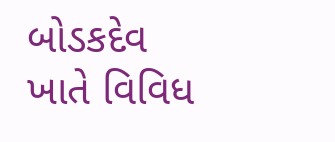બોડકદેવ ખાતે વિવિધ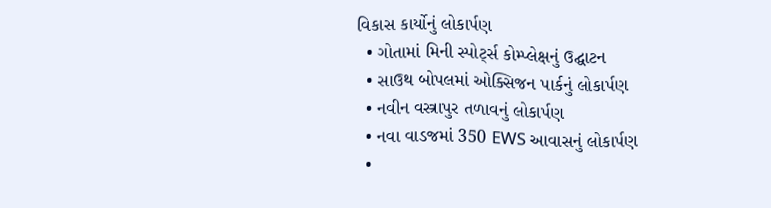વિકાસ કાર્યોનું લોકાર્પણ
  • ગોતામાં મિની સ્પોર્ટ્સ કોમ્પ્લેક્ષનું ઉદ્ઘાટન
  • સાઉથ બોપલમાં ઓક્સિજન પાર્કનું લોકાર્પણ
  • નવીન વસ્ત્રાપુર તળાવનું લોકાર્પણ
  • નવા વાડજમાં 350 EWS આવાસનું લોકાર્પણ
  •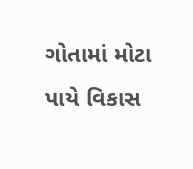ગોતામાં મોટા પાયે વિકાસ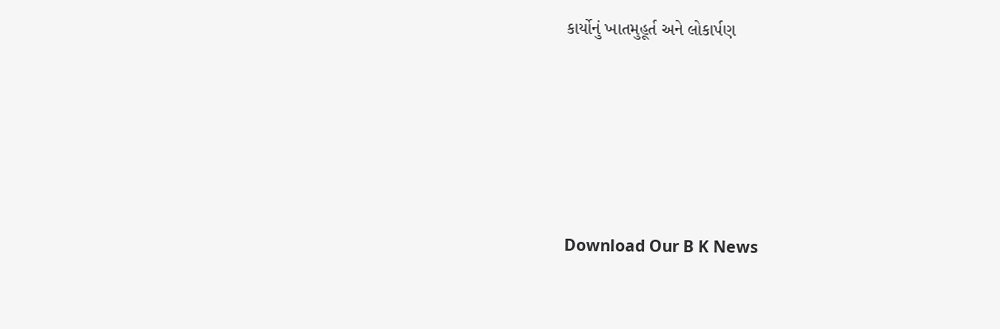કાર્યોનું ખાતમુહૂર્ત અને લોકાર્પણ






Download Our B K News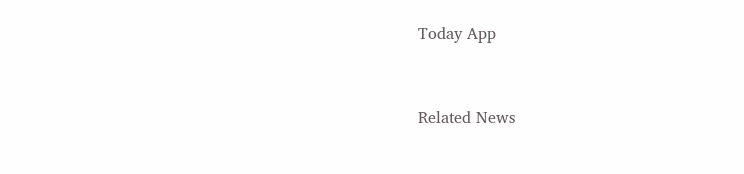Today App



Related News